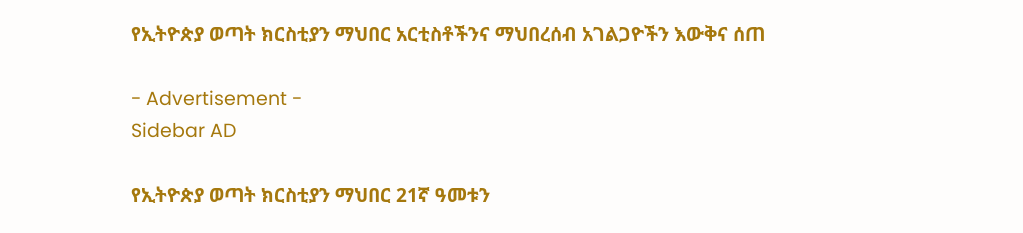የኢትዮጵያ ወጣት ክርስቲያን ማህበር አርቲስቶችንና ማህበረሰብ አገልጋዮችን እውቅና ሰጠ

- Advertisement -
Sidebar AD

የኢትዮጵያ ወጣት ክርስቲያን ማህበር 21ኛ ዓመቱን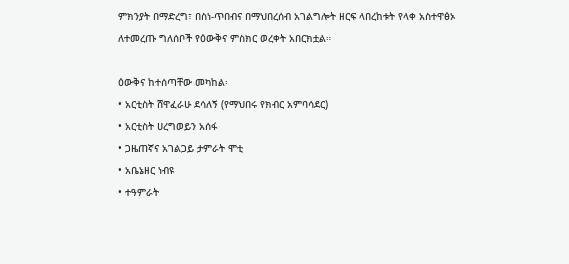ምክንያት በማድረግ፣ በስነ-ጥበብና በማህበረሰብ አገልግሎት ዘርፍ ላበረከቱት የላቀ አስተዋፅኦ ለተመረጡ ግለሰቦች የዕውቅና ምስክር ወረቀት አበርክቷል።

ዕውቅና ከተሰጣቸው መካከል፡
• አርቲስት ሸዋፈራሁ ደሳለኝ (የማህበሩ የክብር አምባሳደር)
• አርቲስት ሀረግወይን አሰፋ
• ጋዜጠኛና አገልጋይ ታምራት ሞቲ
• አቤኔዘር ነብዩ
• ተዓምራት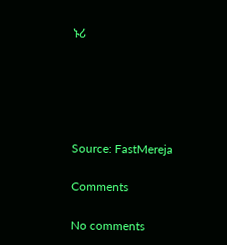ኑሪ





Source: FastMereja

Comments

No comments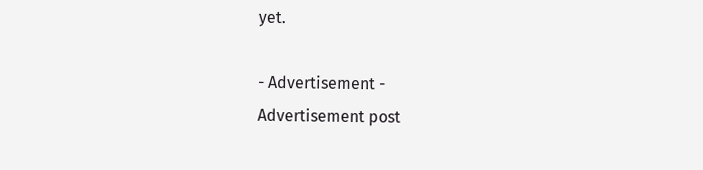yet.

- Advertisement -
Advertisement post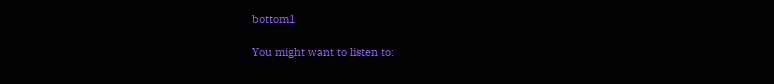bottom1

You might want to listen to: